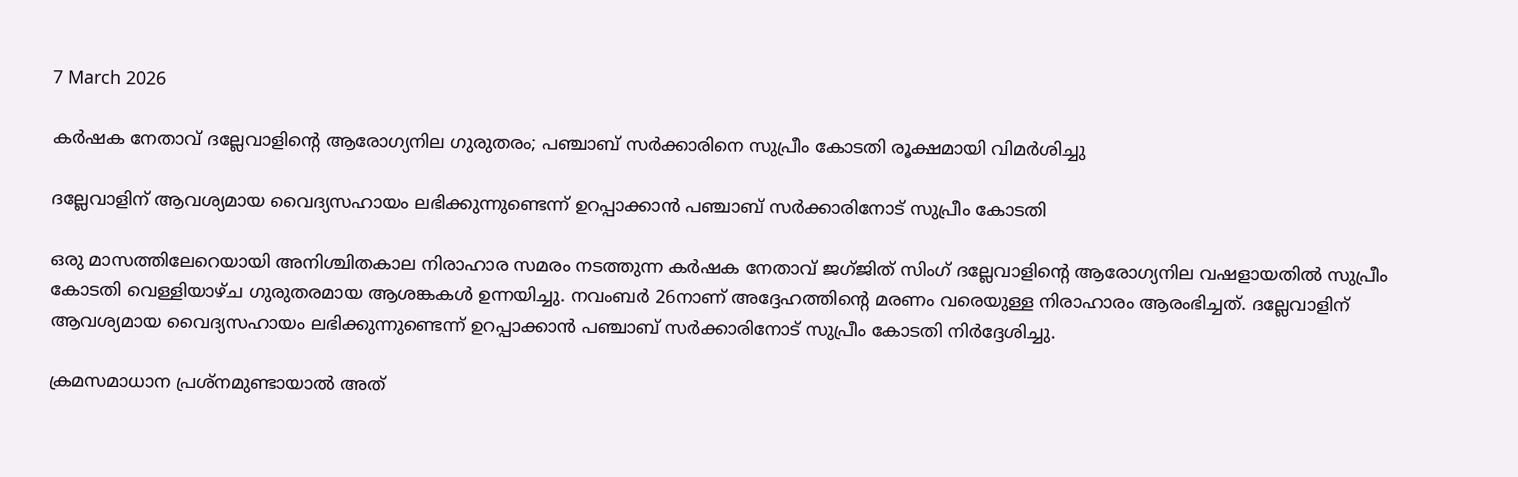7 March 2026

കർഷക നേതാവ് ദല്ലേവാളിൻ്റെ ആരോഗ്യനില ഗുരുതരം; പഞ്ചാബ് സർക്കാരിനെ സുപ്രീം കോടതി രൂക്ഷമായി വിമർശിച്ചു

ദല്ലേവാളിന് ആവശ്യമായ വൈദ്യസഹായം ലഭിക്കുന്നുണ്ടെന്ന് ഉറപ്പാക്കാൻ പഞ്ചാബ് സർക്കാരിനോട് സുപ്രീം കോടതി

ഒരു മാസത്തിലേറെയായി അനിശ്ചിതകാല നിരാഹാര സമരം നടത്തുന്ന കർഷക നേതാവ് ജഗ്‌ജിത് സിംഗ് ദല്ലേവാളിൻ്റെ ആരോഗ്യനില വഷളായതിൽ സുപ്രീം കോടതി വെള്ളിയാഴ്‌ച ഗുരുതരമായ ആശങ്കകൾ ഉന്നയിച്ചു. നവംബർ 26നാണ് അദ്ദേഹത്തിൻ്റെ മരണം വരെയുള്ള നിരാഹാരം ആരംഭിച്ചത്. ദല്ലേവാളിന് ആവശ്യമായ വൈദ്യസഹായം ലഭിക്കുന്നുണ്ടെന്ന് ഉറപ്പാക്കാൻ പഞ്ചാബ് സർക്കാരിനോട് സുപ്രീം കോടതി നിർദ്ദേശിച്ചു.

ക്രമസമാധാന പ്രശ്‌നമുണ്ടായാൽ അത്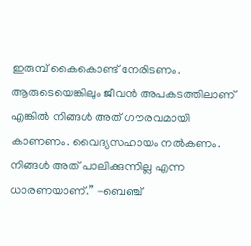ഇരുമ്പ് കൈകൊണ്ട് നേരിടണം. ആരുടെയെങ്കിലും ജീവൻ അപകടത്തിലാണ് എങ്കിൽ നിങ്ങൾ അത് ഗൗരവമായി കാണണം. വൈദ്യസഹായം നൽകണം. നിങ്ങൾ അത് പാലിക്കുന്നില്ല എന്ന ധാരണയാണ്.” -ബെഞ്ച്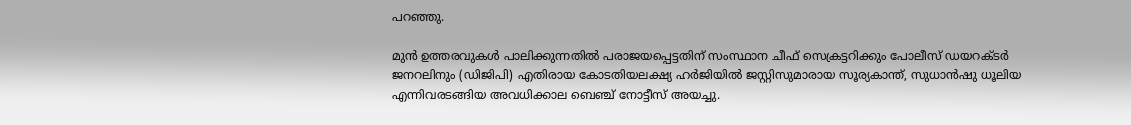പറഞ്ഞു.

മുൻ ഉത്തരവുകൾ പാലിക്കുന്നതിൽ പരാജയപ്പെട്ടതിന് സംസ്ഥാന ചീഫ് സെക്രട്ടറിക്കും പോലീസ് ഡയറക്ടർ ജനറലിനും (ഡിജിപി) എതിരായ കോടതിയലക്ഷ്യ ഹർജിയിൽ ജസ്റ്റിസുമാരായ സൂര്യകാന്ത്, സുധാൻഷു ധൂലിയ എന്നിവരടങ്ങിയ അവധിക്കാല ബെഞ്ച് നോട്ടീസ് അയച്ചു.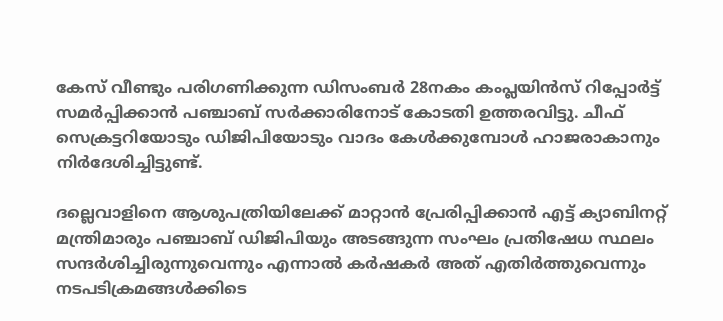കേസ് വീണ്ടും പരിഗണിക്കുന്ന ഡിസംബർ 28നകം കംപ്ലയിൻസ് റിപ്പോർട്ട് സമർപ്പിക്കാൻ പഞ്ചാബ് സർക്കാരിനോട് കോടതി ഉത്തരവിട്ടു. ചീഫ് സെക്രട്ടറിയോടും ഡിജിപിയോടും വാദം കേൾക്കുമ്പോൾ ഹാജരാകാനും നിർദേശിച്ചിട്ടുണ്ട്.

ദല്ലെവാളിനെ ആശുപത്രിയിലേക്ക് മാറ്റാൻ പ്രേരിപ്പിക്കാൻ എട്ട് ക്യാബിനറ്റ് മന്ത്രിമാരും പഞ്ചാബ് ഡിജിപിയും അടങ്ങുന്ന സംഘം പ്രതിഷേധ സ്ഥലം സന്ദർശിച്ചിരുന്നുവെന്നും എന്നാൽ കർഷകർ അത് എതിർത്തുവെന്നും നടപടിക്രമങ്ങൾക്കിടെ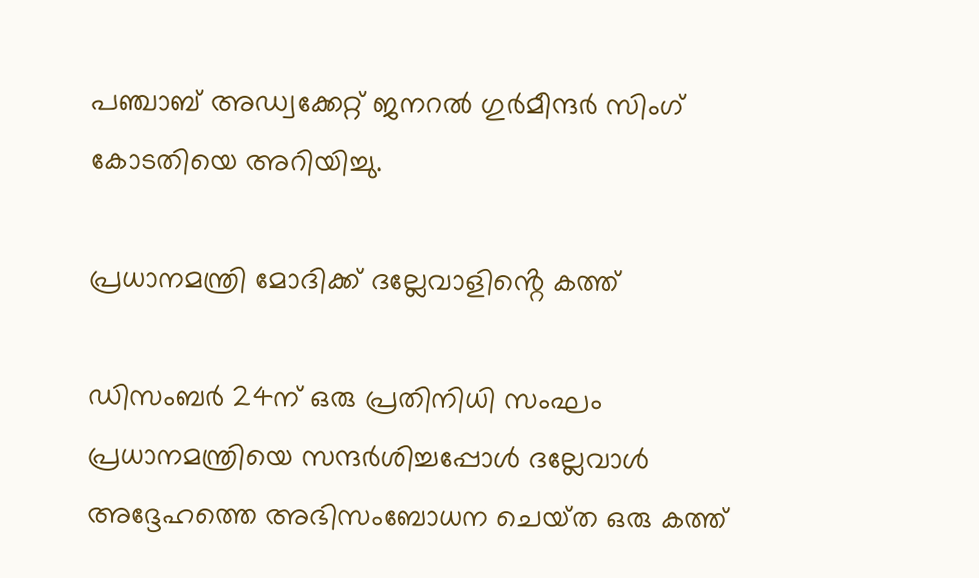പഞ്ചാബ് അഡ്വക്കേറ്റ് ജനറൽ ഗുർമീന്ദർ സിംഗ് കോടതിയെ അറിയിച്ചു.

പ്രധാനമന്ത്രി മോദിക്ക് ദല്ലേവാളിൻ്റെ കത്ത്

ഡിസംബർ 24ന് ഒരു പ്രതിനിധി സംഘം പ്രധാനമന്ത്രിയെ സന്ദർശിച്ചപ്പോൾ ദല്ലേവാൾ അദ്ദേഹത്തെ അഭിസംബോധന ചെയ്‌ത ഒരു കത്ത്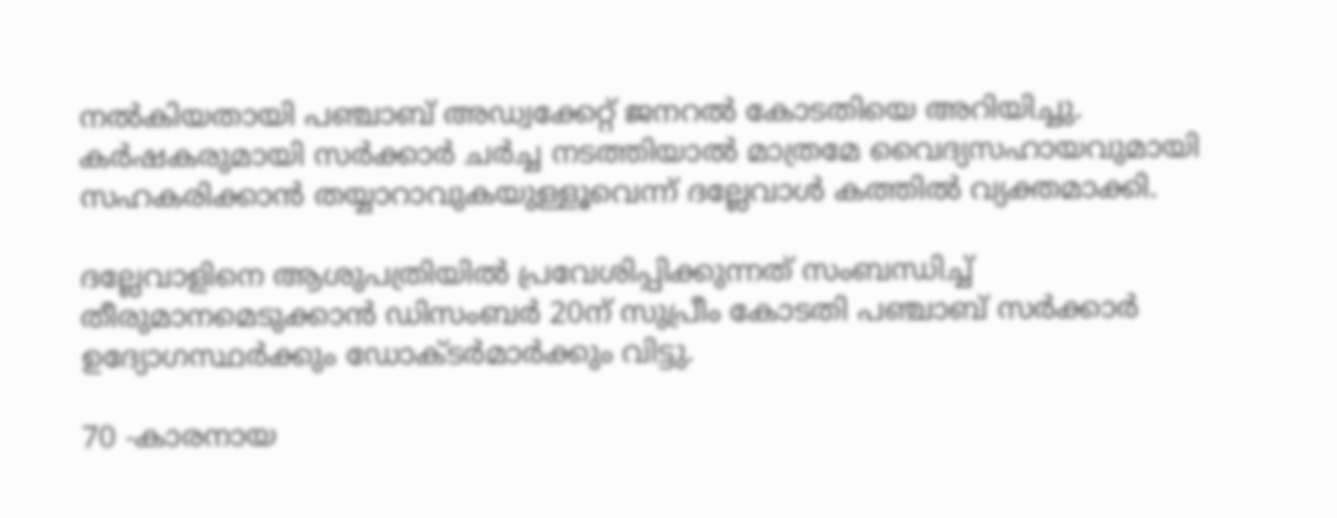നൽകിയതായി പഞ്ചാബ് അഡ്വക്കേറ്റ് ജനറൽ കോടതിയെ അറിയിച്ചു.
കർഷകരുമായി സർക്കാർ ചർച്ച നടത്തിയാൽ മാത്രമേ വൈദ്യസഹായവുമായി സഹകരിക്കാൻ തയ്യാറാവുകയുള്ളൂവെന്ന് ദല്ലേവാൾ കത്തിൽ വ്യക്തമാക്കി.

ദല്ലേവാളിനെ ആശുപത്രിയിൽ പ്രവേശിപ്പിക്കുന്നത് സംബന്ധിച്ച് തീരുമാനമെടുക്കാൻ ഡിസംബർ 20ന് സുപ്രീം കോടതി പഞ്ചാബ് സർക്കാർ ഉദ്യോഗസ്ഥർക്കും ഡോക്ടർമാർക്കും വിട്ടു.

70 -കാരനായ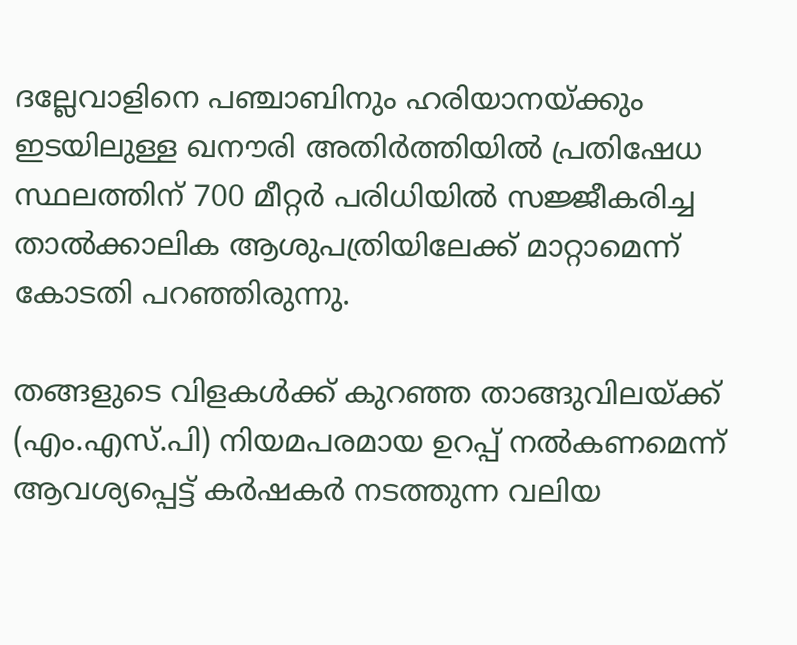ദല്ലേവാളിനെ പഞ്ചാബിനും ഹരിയാനയ്ക്കും ഇടയിലുള്ള ഖനൗരി അതിർത്തിയിൽ പ്രതിഷേധ സ്ഥലത്തിന് 700 മീറ്റർ പരിധിയിൽ സജ്ജീകരിച്ച താൽക്കാലിക ആശുപത്രിയിലേക്ക് മാറ്റാമെന്ന് കോടതി പറഞ്ഞിരുന്നു.

തങ്ങളുടെ വിളകൾക്ക് കുറഞ്ഞ താങ്ങുവിലയ്ക്ക് (എം.എസ്.പി) നിയമപരമായ ഉറപ്പ് നൽകണമെന്ന് ആവശ്യപ്പെട്ട് കർഷകർ നടത്തുന്ന വലിയ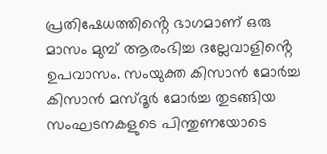പ്രതിഷേധത്തിൻ്റെ ഭാഗമാണ് ഒരു മാസം മുമ്പ് ആരംഭിച്ച ദല്ലേവാളിൻ്റെ ഉപവാസം. സംയുക്ത കിസാൻ മോർച്ച കിസാൻ മസ്‌ദൂർ മോർച്ച തുടങ്ങിയ സംഘടനകളുടെ പിന്തുണയോടെ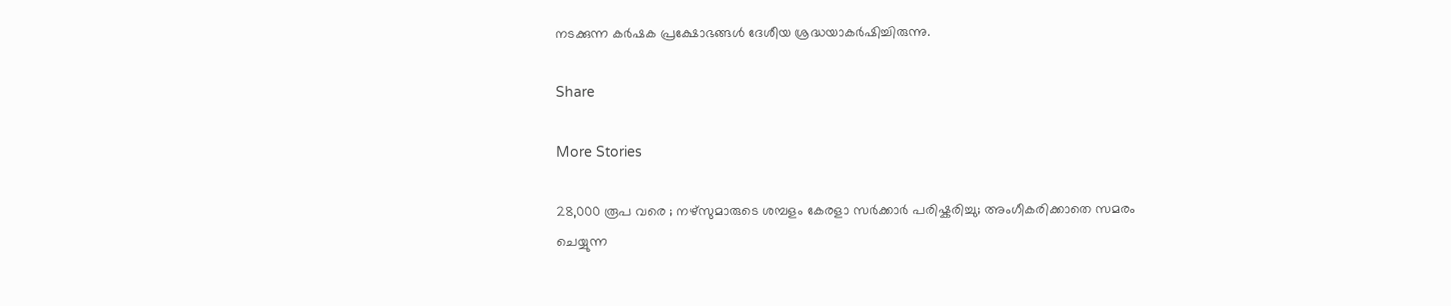നടക്കുന്ന കർഷക പ്രക്ഷോഭങ്ങൾ ദേശീയ ശ്രദ്ധയാകർഷിച്ചിരുന്നു.

Share

More Stories

28,000 രൂപ വരെ ; നഴ്സുമാരുടെ ശമ്പളം കേരളാ സർക്കാർ പരിഷ്കരിച്ചു; അംഗീകരിക്കാതെ സമരം ചെയ്യുന്ന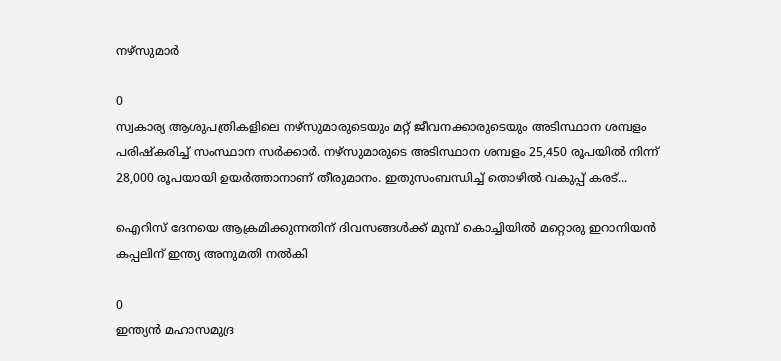നഴ്സുമാർ

0
സ്വകാര്യ ആശുപത്രികളിലെ നഴ്‌സുമാരുടെയും മറ്റ് ജീവനക്കാരുടെയും അടിസ്ഥാന ശമ്പളം പരിഷ്‌കരിച്ച് സംസ്ഥാന സർക്കാർ. നഴ്‌സുമാരുടെ അടിസ്ഥാന ശമ്പളം 25,450 രൂപയിൽ നിന്ന് 28,000 രൂപയായി ഉയർത്താനാണ് തീരുമാനം. ഇതുസംബന്ധിച്ച് തൊഴിൽ വകുപ്പ് കരട്...

ഐറിസ് ദേനയെ ആക്രമിക്കുന്നതിന് ദിവസങ്ങൾക്ക് മുമ്പ് കൊച്ചിയിൽ മറ്റൊരു ഇറാനിയൻ കപ്പലിന് ഇന്ത്യ അനുമതി നൽകി

0
ഇന്ത്യൻ മഹാസമുദ്ര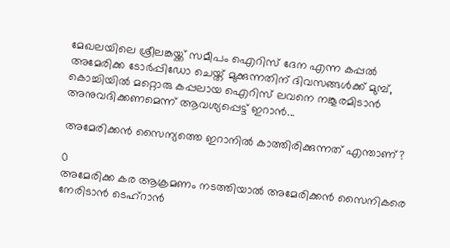മേഖലയിലെ ശ്രീലങ്കയ്ക്ക് സമീപം ഐറിസ് ദേന എന്ന കപ്പൽ അമേരിക്ക ടോർപ്പിഡോ ചെയ്ത് മുക്കുന്നതിന് ദിവസങ്ങൾക്ക് മുമ്പ്, കൊച്ചിയിൽ മറ്റൊരു കപ്പലായ ഐറിസ് ലവനെ നങ്കൂരമിടാൻ അനുവദിക്കണമെന്ന് ആവശ്യപ്പെട്ട് ഇറാൻ...

അമേരിക്കൻ സൈന്യത്തെ ഇറാനിൽ കാത്തിരിക്കുന്നത് എന്താണ്‌?

0
അമേരിക്ക കര ആക്രമണം നടത്തിയാൽ അമേരിക്കൻ സൈനികരെ നേരിടാൻ ടെഹ്‌റാൻ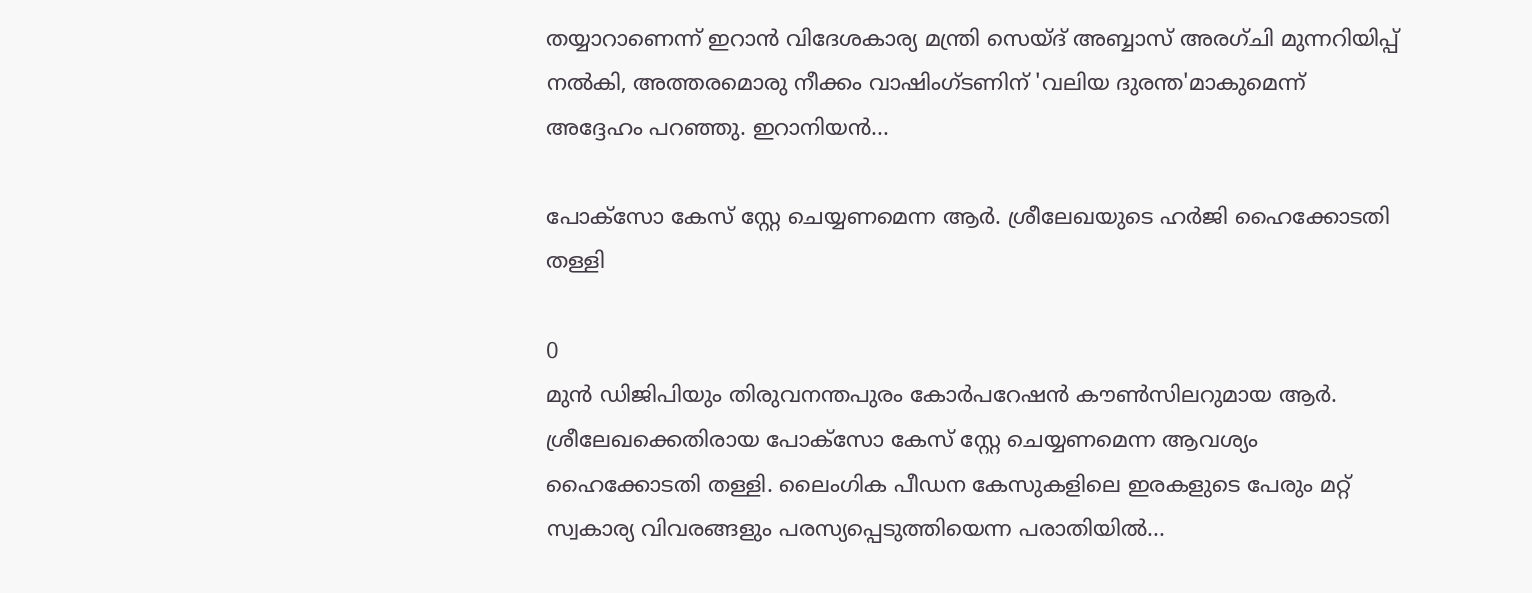തയ്യാറാണെന്ന് ഇറാൻ വിദേശകാര്യ മന്ത്രി സെയ്‌ദ് അബ്ബാസ് അരഗ്ചി മുന്നറിയിപ്പ് നൽകി, അത്തരമൊരു നീക്കം വാഷിംഗ്ടണിന് 'വലിയ ദുരന്ത'മാകുമെന്ന് അദ്ദേഹം പറഞ്ഞു. ഇറാനിയൻ...

പോക്സോ കേസ് സ്റ്റേ ചെയ്യണമെന്ന ആർ. ശ്രീലേഖയുടെ ഹർജി ഹൈക്കോടതി തള്ളി

0
മുൻ ഡിജിപിയും തിരുവനന്തപുരം കോർപറേഷൻ കൗൺസിലറുമായ ആർ. ശ്രീലേഖക്കെതിരായ പോക്സോ കേസ് സ്റ്റേ ചെയ്യണമെന്ന ആവശ്യം ഹൈക്കോടതി തള്ളി. ലൈംഗിക പീഡന കേസുകളിലെ ഇരകളുടെ പേരും മറ്റ് സ്വകാര്യ വിവരങ്ങളും പരസ്യപ്പെടുത്തിയെന്ന പരാതിയിൽ...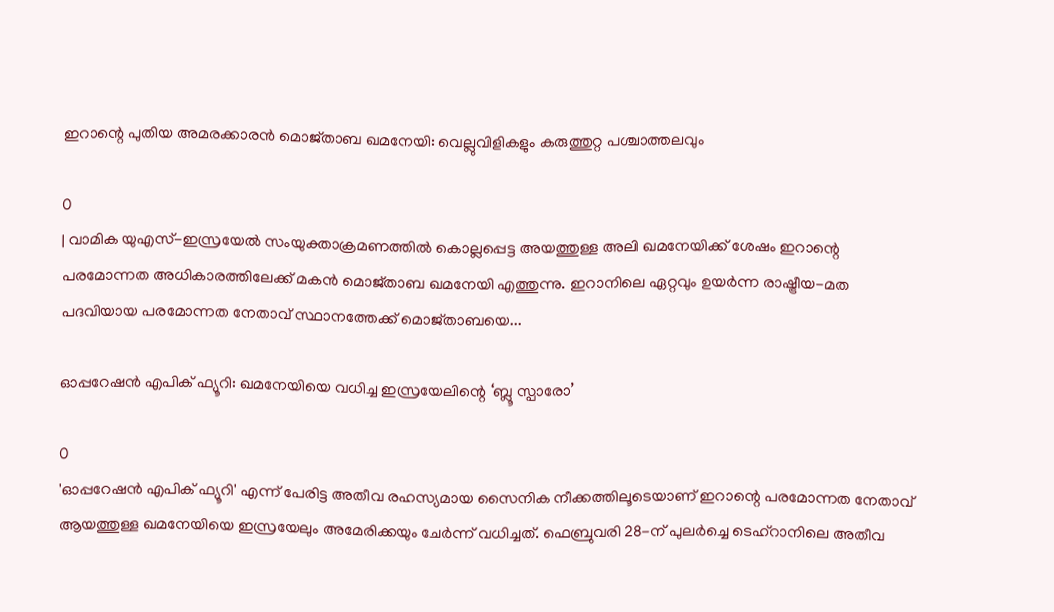ഇറാന്റെ പുതിയ അമരക്കാരൻ മൊജ്താബ ഖമനേയി: വെല്ലുവിളികളും കരുത്തുറ്റ പശ്ചാത്തലവും

0
| വാമിക യുഎസ്-ഇസ്രയേൽ സംയുക്താക്രമണത്തിൽ കൊല്ലപ്പെട്ട അയത്തുള്ള അലി ഖമനേയിക്ക് ശേഷം ഇറാന്റെ പരമോന്നത അധികാരത്തിലേക്ക് മകൻ മൊജ്താബ ഖമനേയി എത്തുന്നു. ഇറാനിലെ ഏറ്റവും ഉയർന്ന രാഷ്ട്രീയ-മത പദവിയായ പരമോന്നത നേതാവ് സ്ഥാനത്തേക്ക് മൊജ്താബയെ...

ഓപ്പറേഷൻ എപിക് ഫ്യൂറി: ഖമനേയിയെ വധിച്ച ഇസ്രയേലിന്റെ ‘ബ്ലൂ സ്പാരോ’

0
'ഓപ്പറേഷൻ എപിക് ഫ്യൂറി' എന്ന് പേരിട്ട അതീവ രഹസ്യമായ സൈനിക നീക്കത്തിലൂടെയാണ് ഇറാന്റെ പരമോന്നത നേതാവ് ആയത്തുള്ള ഖമനേയിയെ ഇസ്രയേലും അമേരിക്കയും ചേർന്ന് വധിച്ചത്. ഫെബ്രുവരി 28-ന് പുലർച്ചെ ടെഹ്റാനിലെ അതീവ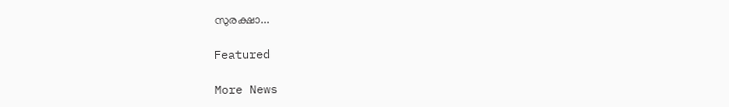സുരക്ഷാ...

Featured

More News